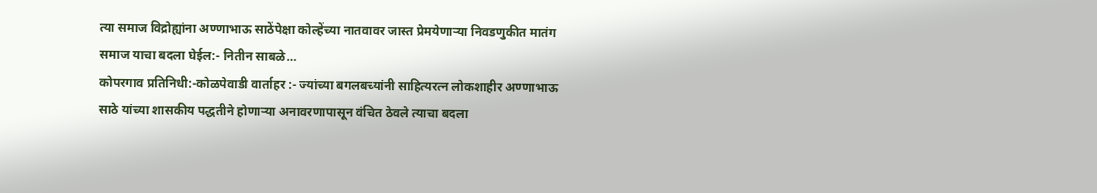त्या समाज विद्रोह्यांना अण्णाभाऊ साठेंपेक्षा कोल्हेंच्या नातवावर जास्त प्रेमयेणाऱ्या निवडणुकीत मातंग समाज याचा बदला घेईल:- नितीन साबळे…
कोपरगाव प्रतिनिधी:-कोळपेवाडी वार्ताहर :- ज्यांच्या बगलबच्यांनी साहित्यरत्न लोकशाहीर अण्णाभाऊ साठे यांच्या शासकीय पद्धतीने होणाऱ्या अनावरणापासून वंचित ठेवले त्याचा बदला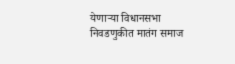येणाऱ्या विधानसभा निवडणुकीत मातंग समाज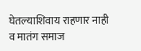घेतल्याशिवाय राहणार नाही व मातंग समाज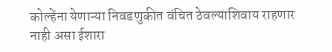कोल्हेंना येणाऱ्या निवडणुकीत वंचित ठेवल्याशिवाय राहणार नाही असा ईशारा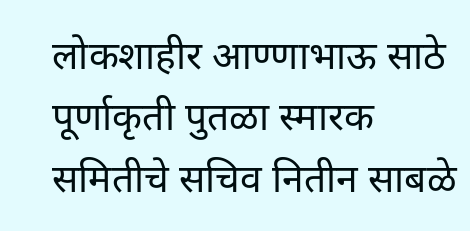लोकशाहीर आण्णाभाऊ साठे पूर्णाकृती पुतळा स्मारक समितीचे सचिव नितीन साबळे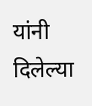यांनी दिलेल्या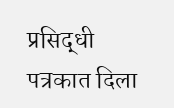प्रसिद्धी पत्रकात दिला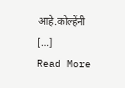आहे.कोल्हेंनी […]
Read More